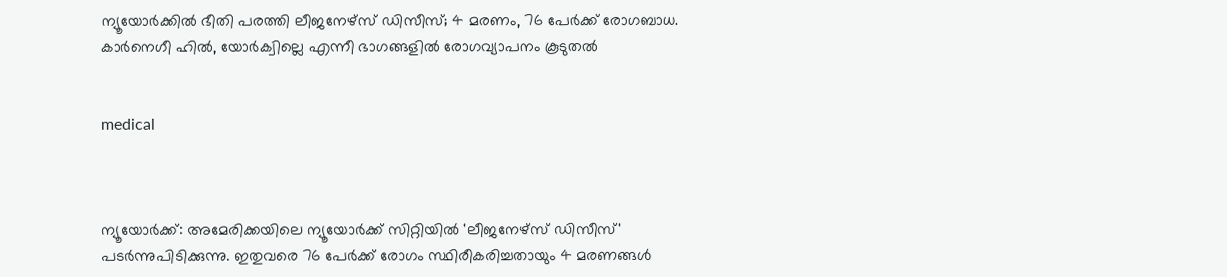ന്യൂയോര്‍ക്കില്‍ ഭീതി പരത്തി ലീജനേഴ്‌സ് ഡിസീസ്; 4 മരണം, 76 പേര്‍ക്ക് രോഗബാധ. കാര്‍നെഗീ ഹില്‍, യോര്‍ക്വില്ലെ എന്നീ ഭാഗങ്ങളില്‍ രോഗവ്യാപനം കൂടുതല്‍


medical



ന്യൂയോര്‍ക്ക്: അമേരിക്കയിലെ ന്യൂയോര്‍ക്ക് സിറ്റിയില്‍ 'ലീജനേഴ്‌സ് ഡിസീസ്' പടര്‍ന്നുപിടിക്കുന്നു. ഇതുവരെ 76 പേര്‍ക്ക് രോഗം സ്ഥിരീകരിച്ചതായും 4 മരണങ്ങള്‍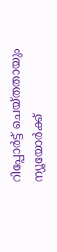റിപ്പോര്‍ട്ട് ചെയ്തതായും ന്യൂയോര്‍ക്ക്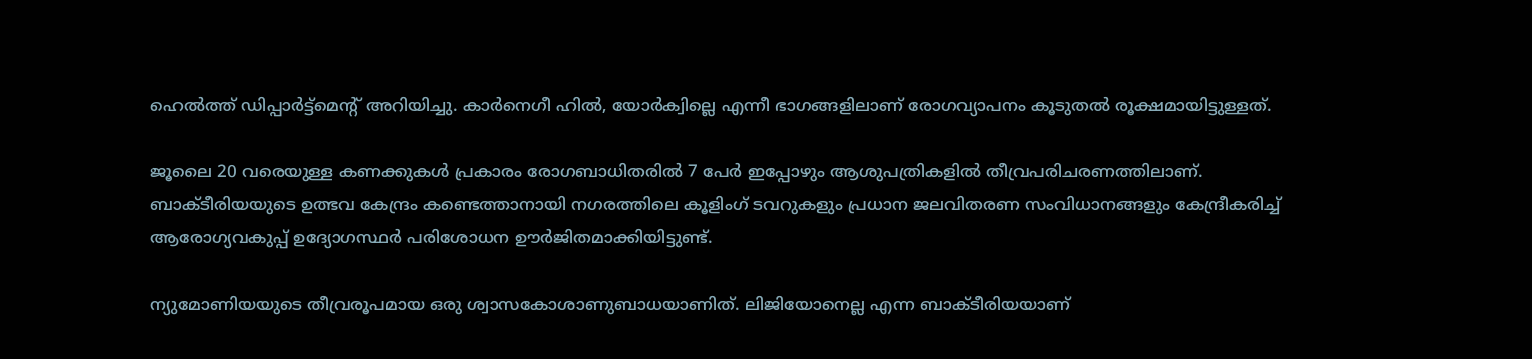ഹെല്‍ത്ത് ഡിപ്പാര്‍ട്ട്മെന്റ് അറിയിച്ചു. കാര്‍നെഗീ ഹില്‍, യോര്‍ക്വില്ലെ എന്നീ ഭാഗങ്ങളിലാണ് രോഗവ്യാപനം കൂടുതല്‍ രൂക്ഷമായിട്ടുള്ളത്.

ജൂലൈ 20 വരെയുള്ള കണക്കുകള്‍ പ്രകാരം രോഗബാധിതരില്‍ 7 പേര്‍ ഇപ്പോഴും ആശുപത്രികളില്‍ തീവ്രപരിചരണത്തിലാണ്. ബാക്ടീരിയയുടെ ഉത്ഭവ കേന്ദ്രം കണ്ടെത്താനായി നഗരത്തിലെ കൂളിംഗ് ടവറുകളും പ്രധാന ജലവിതരണ സംവിധാനങ്ങളും കേന്ദ്രീകരിച്ച് ആരോഗ്യവകുപ്പ് ഉദ്യോഗസ്ഥര്‍ പരിശോധന ഊര്‍ജിതമാക്കിയിട്ടുണ്ട്.

ന്യുമോണിയയുടെ തീവ്രരൂപമായ ഒരു ശ്വാസകോശാണുബാധയാണിത്. ലിജിയോനെല്ല എന്ന ബാക്ടീരിയയാണ്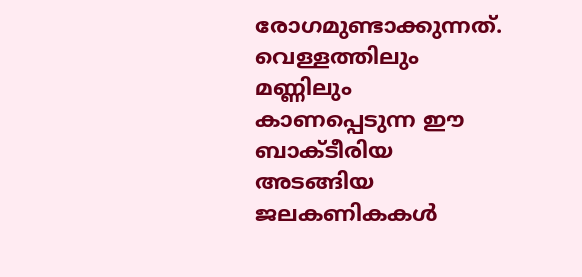രോഗമുണ്ടാക്കുന്നത്. വെള്ളത്തിലും മണ്ണിലും കാണപ്പെടുന്ന ഈ ബാക്ടീരിയ അടങ്ങിയ ജലകണികകള്‍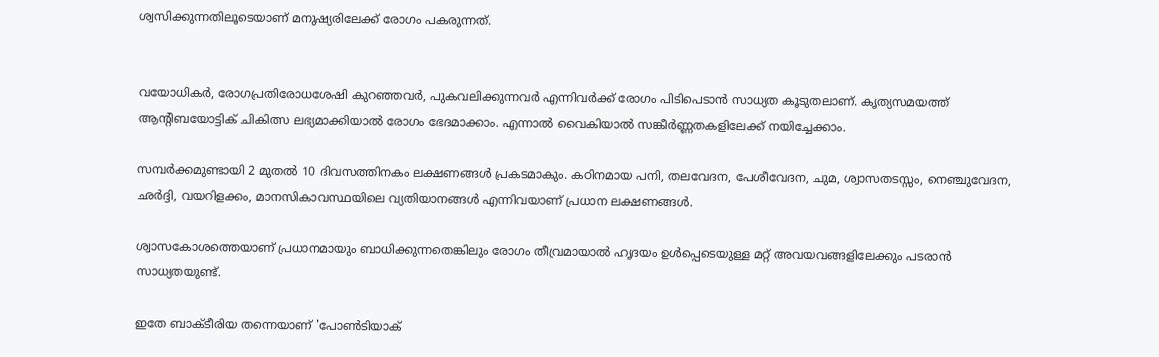ശ്വസിക്കുന്നതിലൂടെയാണ് മനുഷ്യരിലേക്ക് രോഗം പകരുന്നത്.


വയോധികര്‍, രോഗപ്രതിരോധശേഷി കുറഞ്ഞവര്‍, പുകവലിക്കുന്നവര്‍ എന്നിവര്‍ക്ക് രോഗം പിടിപെടാന്‍ സാധ്യത കൂടുതലാണ്. കൃത്യസമയത്ത് ആന്റിബയോട്ടിക് ചികിത്സ ലഭ്യമാക്കിയാല്‍ രോഗം ഭേദമാക്കാം. എന്നാല്‍ വൈകിയാല്‍ സങ്കീര്‍ണ്ണതകളിലേക്ക് നയിച്ചേക്കാം.

സമ്പര്‍ക്കമുണ്ടായി 2 മുതല്‍ 10 ദിവസത്തിനകം ലക്ഷണങ്ങള്‍ പ്രകടമാകും. കഠിനമായ പനി, തലവേദന, പേശീവേദന, ചുമ, ശ്വാസതടസ്സം, നെഞ്ചുവേദന, ഛര്‍ദ്ദി, വയറിളക്കം, മാനസികാവസ്ഥയിലെ വ്യതിയാനങ്ങള്‍ എന്നിവയാണ് പ്രധാന ലക്ഷണങ്ങള്‍.

ശ്വാസകോശത്തെയാണ് പ്രധാനമായും ബാധിക്കുന്നതെങ്കിലും രോഗം തീവ്രമായാല്‍ ഹൃദയം ഉള്‍പ്പെടെയുള്ള മറ്റ് അവയവങ്ങളിലേക്കും പടരാന്‍ സാധ്യതയുണ്ട്.

ഇതേ ബാക്ടീരിയ തന്നെയാണ് 'പോണ്‍ടിയാക്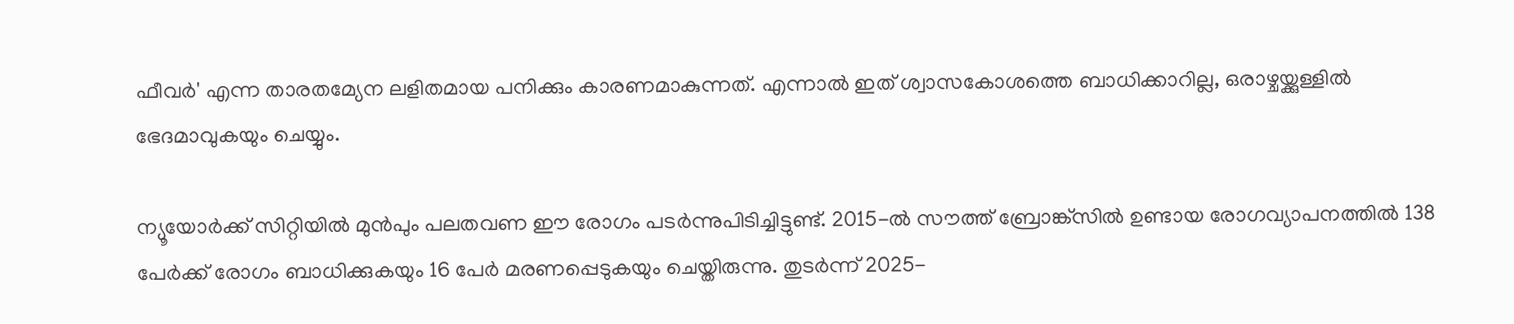ഫീവര്‍' എന്ന താരതമ്യേന ലളിതമായ പനിക്കും കാരണമാകുന്നത്. എന്നാല്‍ ഇത് ശ്വാസകോശത്തെ ബാധിക്കാറില്ല, ഒരാഴ്ചയ്ക്കുള്ളില്‍ ഭേദമാവുകയും ചെയ്യും.

ന്യൂയോര്‍ക്ക് സിറ്റിയില്‍ മുന്‍പും പലതവണ ഈ രോഗം പടര്‍ന്നുപിടിച്ചിട്ടുണ്ട്. 2015-ല്‍ സൗത്ത് ബ്രോങ്ക്‌സില്‍ ഉണ്ടായ രോഗവ്യാപനത്തില്‍ 138 പേര്‍ക്ക് രോഗം ബാധിക്കുകയും 16 പേര്‍ മരണപ്പെടുകയും ചെയ്തിരുന്നു. തുടര്‍ന്ന് 2025-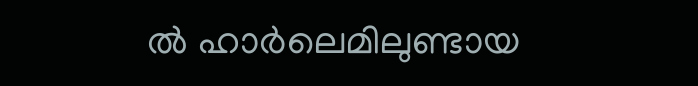ല്‍ ഹാര്‍ലെമിലുണ്ടായ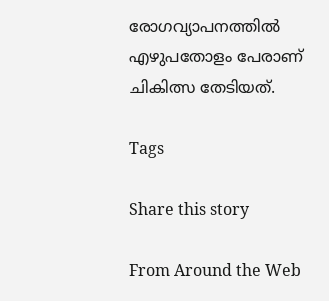രോഗവ്യാപനത്തില്‍ എഴുപതോളം പേരാണ് ചികിത്സ തേടിയത്.

Tags

Share this story

From Around the Web